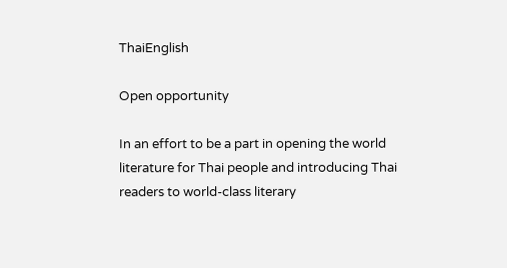ThaiEnglish

Open opportunity

In an effort to be a part in opening the world literature for Thai people and introducing Thai readers to world-class literary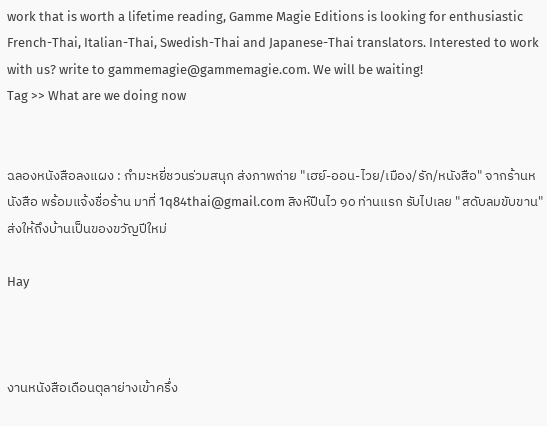work that is worth a lifetime reading, Gamme Magie Editions is looking for enthusiastic French-Thai, Italian-Thai, Swedish-Thai and Japanese-Thai translators. Interested to work with us? write to gammemagie@gammemagie.com. We will be waiting!
Tag >> What are we doing now


ฉลองหนังสือลงแผง : กำมะหยี่ชวนร่วมสนุก ส่งภาพถ่าย "เฮย์-ออน-ไวย/เมือง/รัก/หนังสือ" จากร้านหนังสือ พร้อมแจ้งชื่อร้าน มาที่ 1q84thai@gmail.com สิงห์ปืนไว ๑๐ ท่านแรก รับไปเลย "สดับลมขับขาน" ส่งให้ถึงบ้านเป็นของขวัญปีใหม่

Hay



งานหนังสือเดือนตุลาย่างเข้าครึ่ง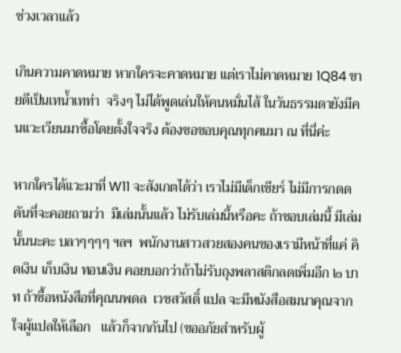ช่วงเวลาแล้ว

เกินความคาดหมาย หากใครจะคาดหมาย แต่เราไม่คาดหมาย 1Q84 ขายดีเป็นเทน้ำเทท่า  จริงๆ ไม่ได้พูดเล่นให้คนหมั่นไส้ ในวันธรรมดายังมีคนแวะเวียนมาซื้อโดยตั้งใจจริง ต้องขอขอบคุณทุกคนมา ณ ที่นี่ค่ะ

หากใครได้แวะมาที่ W11 จะสังเกตได้ว่า เราไม่มีเด็กเชียร์ ไม่มีการกดดดันที่จะคอยถามว่า  มีเล่มนั้นแล้ว ไม่รับเล่มนี้หรือคะ ถ้าชอบเล่มนี้ มีเล่มนั้นนะคะ บลาๆๆๆๆ ฯลฯ  พนักงานสาวสวยสองคนของเรามีหน้าที่แค่ คิดเงิน เก็บเงิน ทอนเงิน คอยบอกว่าถ้าไม่รับถุงพลาสติกลดเพิ่มอีก ๒ บาท ถ้าซื้อหนังสือที่คุณนพดล  เวชสวัสดิ์ แปล จะมีหนังสือสมนาคุณจากใจผู้แปลให้เลือก   แล้วก็จากกันไป (ขออภัยสำหรับผู้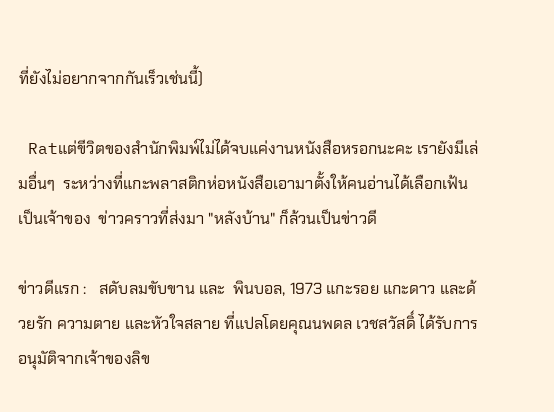ที่ยังไม่อยากจากกันเร็วเช่นนี้)

 Ratแต่ขีวิตของสำนักพิมพ์ไม่ได้จบแค่งานหนังสือหรอกนะคะ เรายังมีเล่มอื่นๆ  ระหว่างที่แกะพลาสติกห่อหนังสือเอามาตั้งให้คนอ่านได้เลือกเฟ้นเป็นเจ้าของ  ข่าวคราวที่ส่งมา "หลังบ้าน" ก็ล้วนเป็นข่าวดี

ข่าวดีแรก :   สดับลมขับขาน และ  พินบอล, 1973 แกะรอย แกะดาว และด้วยรัก ความตาย และหัวใจสลาย ที่แปลโดยคุณนพดล เวชสวัสดิ์ ได้รับการอนุมัติจากเจ้าของลิข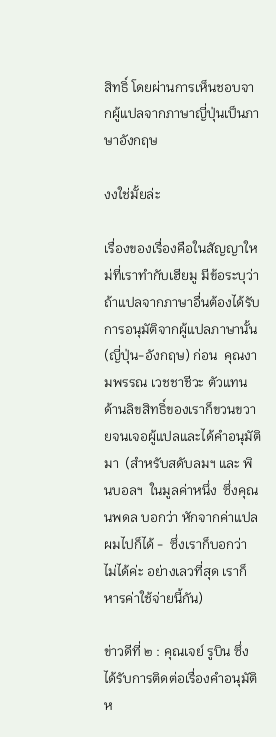สิทธิ์ โดยผ่านการเห็นชอบจากผู้แปลจากภาษาญี่ปุ่นเป็นภาษาอังกฤษ

งงใช่มั้ยล่ะ

เรื่องของเรื่องคือในสัญญาใหม่ที่เราทำกับเฮียมู มีข้อระบุว่าถ้าแปลจากภาษาอื่นต้องได้รับการอนุมัติจากผู้แปลภาษานั้น (ญี่ปุ่น-อังกฤษ) ก่อน  คุณงามพรรณ เวชชาชีวะ ตัวแทนด้านลิขสิทธิ์ของเราก็ขวนขวายจนเจอผู้แปลและได้คำอนุมัติมา  (สำหรับสดับลมฯ และ พินบอลฯ  ในมูลค่าหนึ่ง  ซึ่งคุณนพดล บอกว่า หักจากค่าแปลผมไปก็ได้ -  ซึ่งเราก็บอกว่า ไม่ได้ค่ะ อย่างเลวที่สุด เราก็หารค่าใช้จ่ายนี้กัน)

ข่าวดีที่ ๒ : คุณเจย์ รูบิน ซึ่งได้รับการติดต่อเรื่องคำอนุมัติห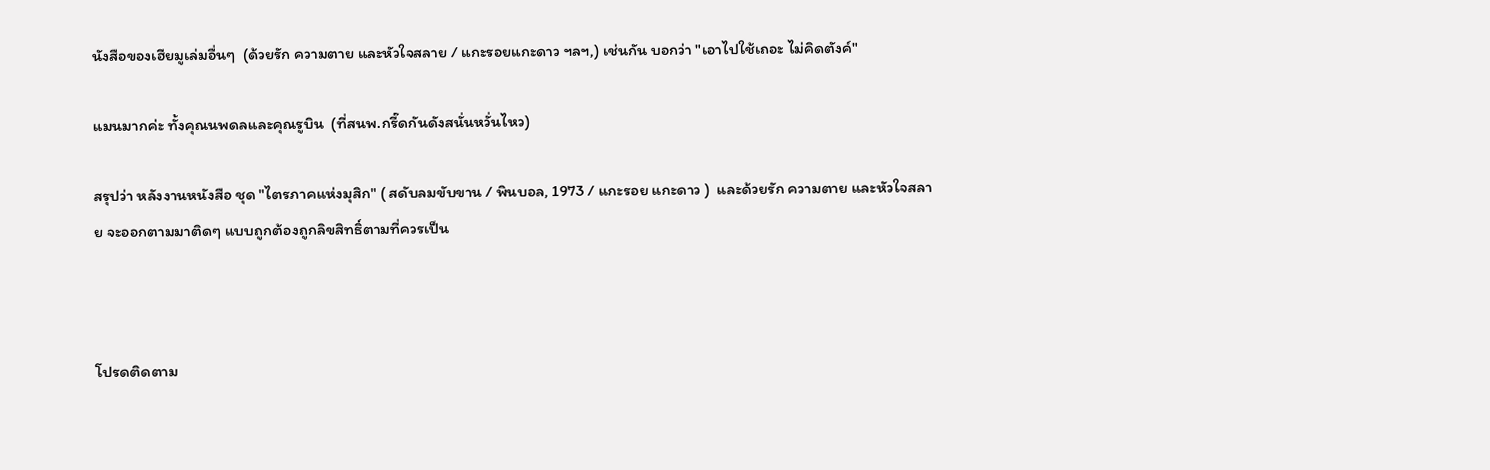นังสือของเฮียมูเล่มอื่นๆ  (ด้วยรัก ความตาย และหัวใจสลาย / แกะรอยแกะดาว ฯลฯ,) เช่นกัน บอกว่า "เอาไปใช้เถอะ ไม่คิดตังค์"

แมนมากค่ะ ทั้งคุณนพดลและคุณรูบิน  (ที่สนพ.กรี๊ดกันดังสนั่นหวั่นไหว)

สรุปว่า หลังงานหนังสือ ชุด "ไตรภาคแห่งมุสิก" ( สดับลมขับขาน / พินบอล, 1973 / แกะรอย แกะดาว )  และด้วยรัก ความตาย และหัวใจสลาย จะออกตามมาติดๆ แบบถูกต้องถูกลิขสิทธิ์ตามที่ควรเป็น



โปรดติดตาม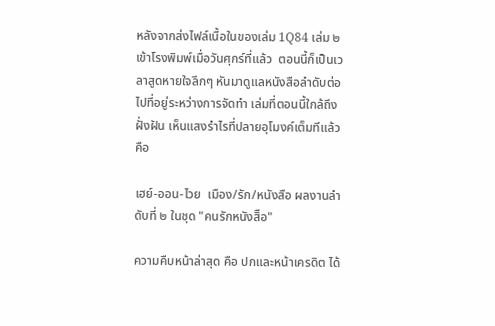หลังจากส่งไฟล์เนื้อในของเล่ม 1Q84 เล่ม ๒ เข้าโรงพิมพ์เมื่อวันศุกร์ที่แล้ว  ตอนนี้ก็เป็นเวลาสูดหายใจลึกๆ หันมาดูแลหนังสือลำดับต่อไปที่อยู่ระหว่างการจัดทำ เล่มที่ตอนนี้ใกล้ถึงฝั่งฝัน เห็นแสงรำไรที่ปลายอุโมงค์เต็มทีแล้วคือ

เฮย์-ออน-ไวย  เมือง/รัก/หนังสือ ผลงานลำดับที่ ๒ ในชุด "คนรักหนังสิือ"

ความคืบหน้าล่าสุด คือ ปกและหน้าเครดิต ได้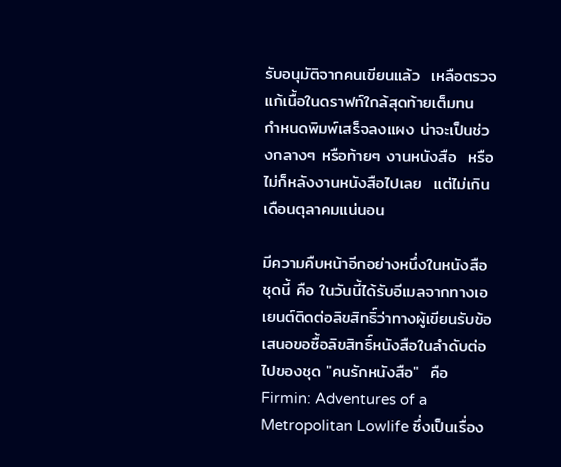รับอนุมัติจากคนเขียนแล้ว  เหลือตรวจแก้เนื้อในดราฟท์ใกล้สุดท้ายเต็มทน  กำหนดพิมพ์เสร็จลงแผง น่าจะเป็นช่วงกลางๆ หรือท้ายๆ งานหนังสือ  หรือไม่ก็หลังงานหนังสือไปเลย  แต่ไม่เกินเดือนตุลาคมแน่นอน

มีความคืบหน้าอีกอย่างหนึ่งในหนังสือชุดนี้ คือ ในวันนี้ได้รับอีเมลจากทางเอเยนต์ติดต่อลิขสิทธิ์ว่าทางผู้เขียนรับข้อเสนอขอซื้อลิขสิทธิ์หนังสือในลำดับต่อไปของชุด "คนรักหนังสือ"  คือ  Firmin: Adventures of a Metropolitan Lowlife ซึ่งเป็นเรื่อง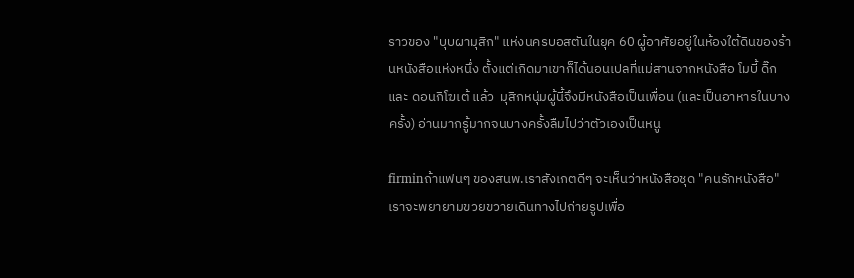ราวของ "บุบผามุสิก" แห่งนครบอสตันในยุค 60 ผู้อาศัยอยู่ในห้องใต้ดินของร้านหนังสือแห่งหนึ่ง ตั้งแต่เกิดมาเขาก็ได้นอนเปลที่แม่สานจากหนังสือ โมบี้ ดิ๊ก และ ดอนกิโฆเต้ แล้ว  มุสิกหนุ่มผู้นี้จึงมีหนังสือเป็นเพื่อน (และเป็นอาหารในบางครั้ง) อ่านมากรู้มากจนบางครั้งลืมไปว่าตัวเองเป็นหนู

firminถ้าแฟนๆ ของสนพ.เราสังเกตดีๆ จะเห็นว่าหนังสือชุด "คนรักหนังสือ" เราจะพยายามขวยขวายเดินทางไปถ่ายรูปเพื่อ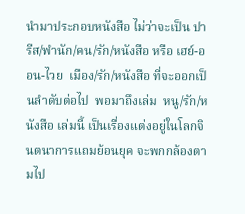นำมาประกอบหนังสือ ไม่ว่าจะเป็น ปารีส/พำนัก/คน/รัก/หนังสือ หรือ เฮย์-ออน-ไวย  เมือง/รัก/หนังสือ ที่จะออกเป็นลำดับต่อไป  พอมาถึงเล่ม  หนู/รัก/หนังสือ เล่มนี้ เป็นเรื่องแต่งอยู่ในโลกจินตนาการแถมย้อนยุค จะพกกล้องตามไป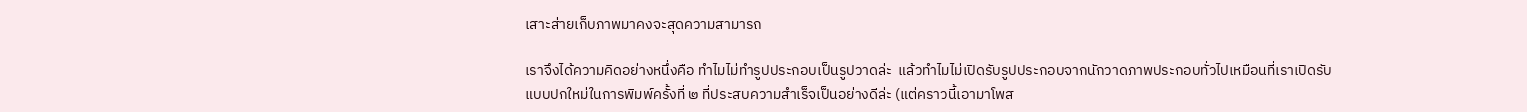เสาะส่ายเก็บภาพมาคงจะสุดความสามารถ

เราจึงได้ความคิดอย่างหนึ่งคือ ทำไมไม่ทำรูปประกอบเป็นรูปวาดล่ะ  แล้วทำไมไม่เปิดรับรูปประกอบจากนักวาดภาพประกอบทั่วไปเหมือนที่เราเปิดรับแบบปกใหม่ในการพิมพ์ครั้งที่ ๒ ที่ประสบความสำเร็จเป็นอย่างดีล่ะ (แต่คราวนี้เอามาโพส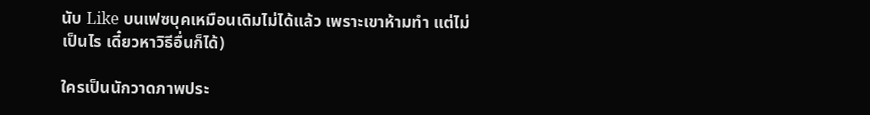นับ Like บนเฟซบุคเหมือนเดิมไม่ได้แล้ว เพราะเขาห้ามทำ แต่ไม่เป็นไร เดี๋ยวหาวิธีอื่นก็ได้)

ใครเป็นนักวาดภาพประ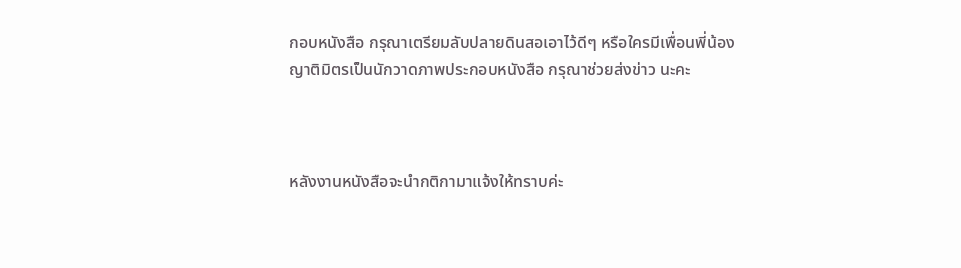กอบหนังสือ กรุณาเตรียมลับปลายดินสอเอาไว้ดีๆ หรือใครมีเพื่อนพี่น้องญาติมิตรเป็นนักวาดภาพประกอบหนังสือ กรุณาช่วยส่งข่าว นะคะ



หลังงานหนังสือจะนำกติกามาแจ้งให้ทราบค่ะ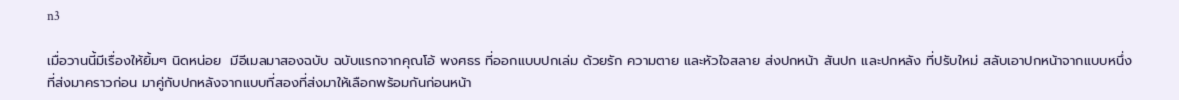n3

เมื่อวานนี้มีเรื่องให้ยิ้มๆ นิดหน่อย  มีอีเมลมาสองฉบับ ฉบับแรกจากคุณโอ้ พงศธร ที่ออกแบบปกเล่ม ด้วยรัก ความตาย และหัวใจสลาย ส่งปกหน้า สันปก และปกหลัง ที่ปรับใหม่ สลับเอาปกหน้าจากแบบหนึ่งที่ส่งมาคราวก่อน มาคู่กับปกหลังจากแบบที่สองที่ส่งมาให้เลือกพร้อมกันก่อนหน้า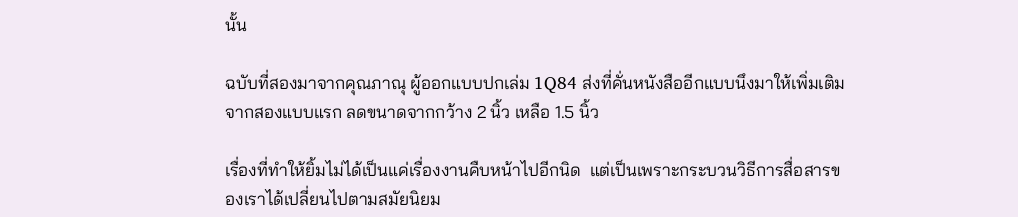นั้น

ฉบับที่สองมาจากคุณภาณุ ผู้ออกแบบปกเล่ม 1Q84 ส่งที่คั่นหนังสืออีกแบบนึงมาให้เพิ่มเติมจากสองแบบแรก ลดขนาดจากกว้าง 2 นิ้ว เหลือ 1.5 นิ้ว

เรื่องที่ทำให้ยิ้มไม่ได้เป็นแค่เรื่องงานคืบหน้าไปอีกนิด  แต่เป็นเพราะกระบวนวิธีการสื่อสารของเราได้เปลี่ยนไปตามสมัยนิยม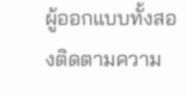ผู้ออกแบบทั้งสองติดตามความ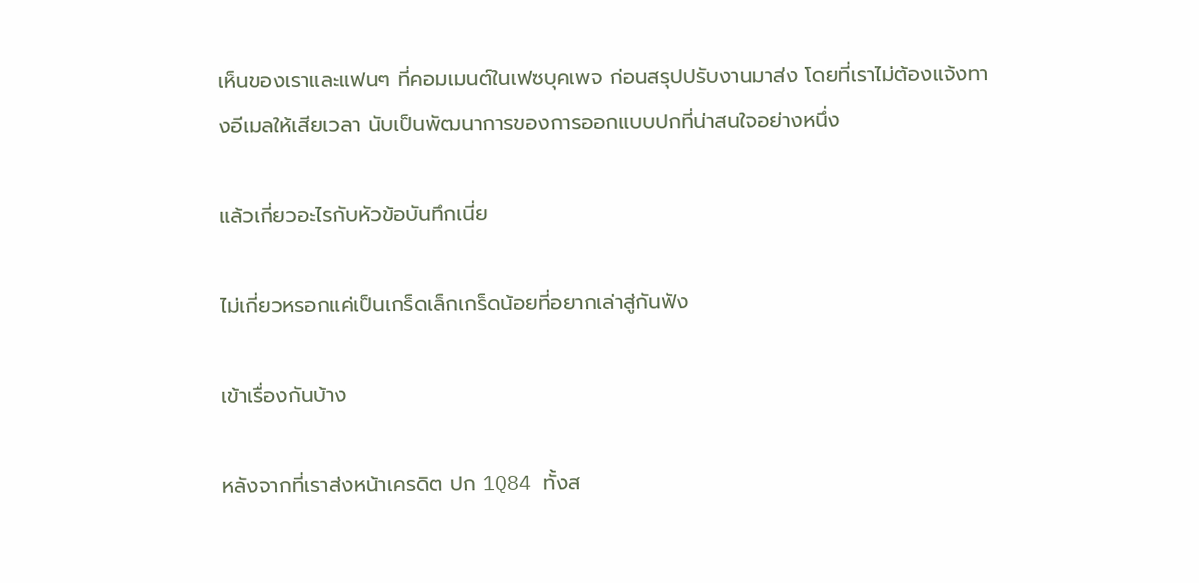เห็นของเราและแฟนๆ ที่คอมเมนต์ในเฟซบุคเพจ ก่อนสรุปปรับงานมาส่ง โดยที่เราไม่ต้องแจ้งทางอีเมลให้เสียเวลา นับเป็นพัฒนาการของการออกแบบปกที่น่าสนใจอย่างหนึ่ง

แล้วเกี่ยวอะไรกับหัวข้อบันทึกเนี่ย

ไม่เกี่ยวหรอกแค่เป็นเกร็ดเล็กเกร็ดน้อยที่อยากเล่าสู่กันฟัง

เข้าเรื่องกันบ้าง

หลังจากที่เราส่งหน้าเครดิต ปก 1Q84 ทั้งส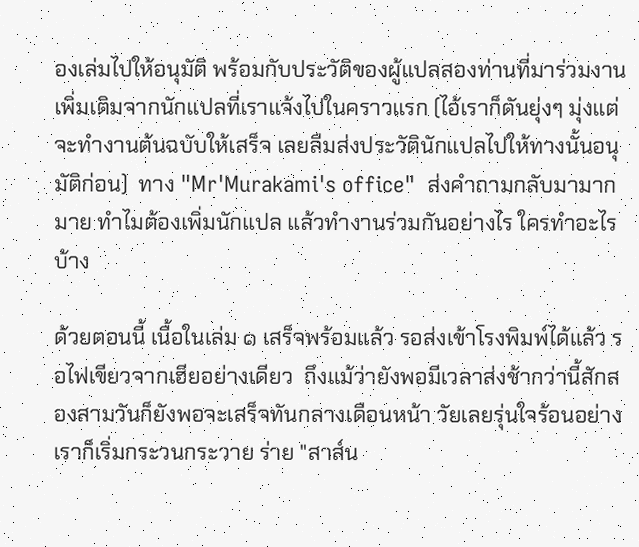องเล่มไปให้อนุมัติ พร้อมกับประวัติของผู้แปลสองท่านที่มาร่วมงานเพิ่มเติมจากนักแปลที่เราแจ้งไปในคราวแรก (ไอ้เราก็ดันยุ่งๆ มุ่งแต่จะทำงานต้นฉบับให้เสร็จ เลยลืมส่งประวัตินักแปลไปให้ทางนั้นอนุมัติก่อน)  ทาง "Mr'Murakami's office"  ส่งคำถามกลับมามากมาย ทำไมต้องเพิ่มนักแปล แล้วทำงานร่วมกันอย่างไร ใครทำอะไรบ้าง

ด้วยตอนนี้ เนื้อในเล่ม ๑ เสร็จพร้อมแล้ว รอส่งเข้าโรงพิมพ์ได้แล้ว รอไฟเขียวจากเฮียอย่างเดียว  ถึงแม้ว่ายังพอมีเวลาส่งช้ากว่านี้สักสองสามวันก็ยังพอจะเสร็จทันกลางเดือนหน้า วัยเลยรุ่นใจร้อนอย่างเราก็เริ่มกระวนกระวาย ร่าย "สาส์น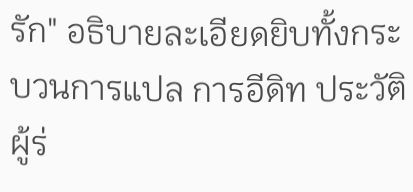รัก" อธิบายละเอียดยิบทั้งกระบวนการแปล การอีดิท ประวัติผู้ร่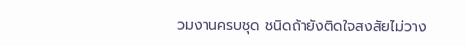วมงานครบชุด ชนิดถ้ายังติดใจสงสัยไม่วาง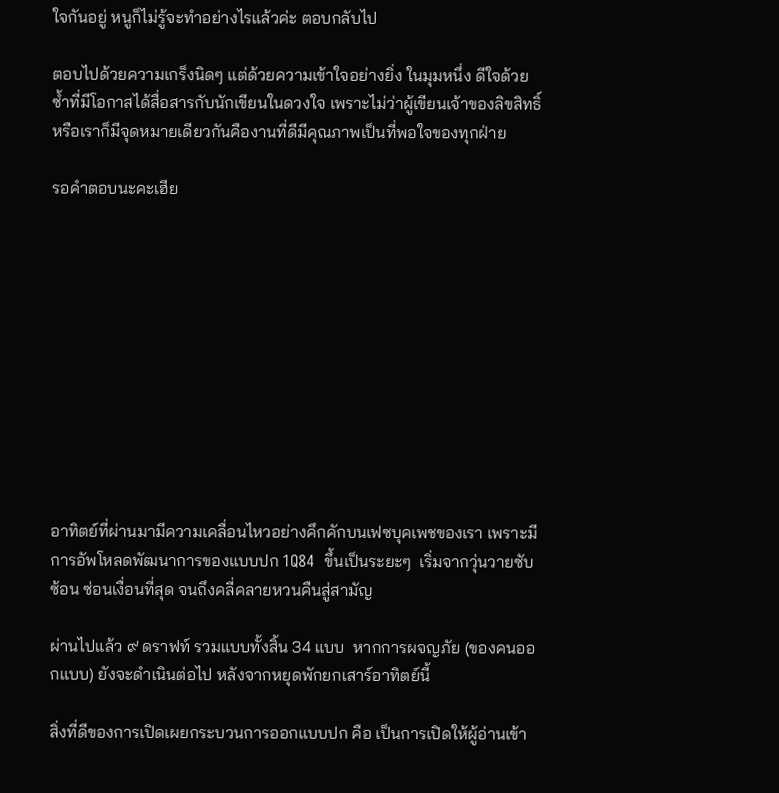ใจกันอยู่ หนูก็ไม่รู้จะทำอย่างไรแล้วค่ะ ตอบกลับไป

ตอบไปด้วยความเกร็งนิดๆ แต่ด้วยความเข้าใจอย่างยิ่ง ในมุมหนึ่ง ดีใจด้วยซ้ำที่มีโอกาสได้สื่อสารกับนักเขียนในดวงใจ เพราะไม่ว่าผู้เขียนเจ้าของลิขสิทธิ์หรือเราก็มีจุดหมายเดียวกันคืองานที่ดีมีคุณภาพเป็นที่พอใจของทุกฝ่าย

รอคำตอบนะคะเฮีย











อาทิตย์ที่ผ่านมามีความเคลื่อนไหวอย่างคึกคักบนเฟซบุคเพชของเรา เพราะมีการอัพโหลดพัฒนาการของแบบปก 1Q84  ขึ้นเป็นระยะๆ  เริ่มจากวุ่นวายซับซ้อน ซ่อนเงื่อนที่สุด จนถึงคลี่คลายหวนคืนสู่สามัญ

ผ่านไปแล้ว ๙ ดราฟท์ รวมแบบทั้งสิ้น 34 แบบ  หากการผจญภัย (ของคนออกแบบ) ยังจะดำเนินต่อไป หลังจากหยุดพักยกเสาร์อาทิตย์นี้

สิ่งที่ดีของการเปิดเผยกระบวนการออกแบบปก คือ เป็นการเปิดให้ผู้อ่านเข้า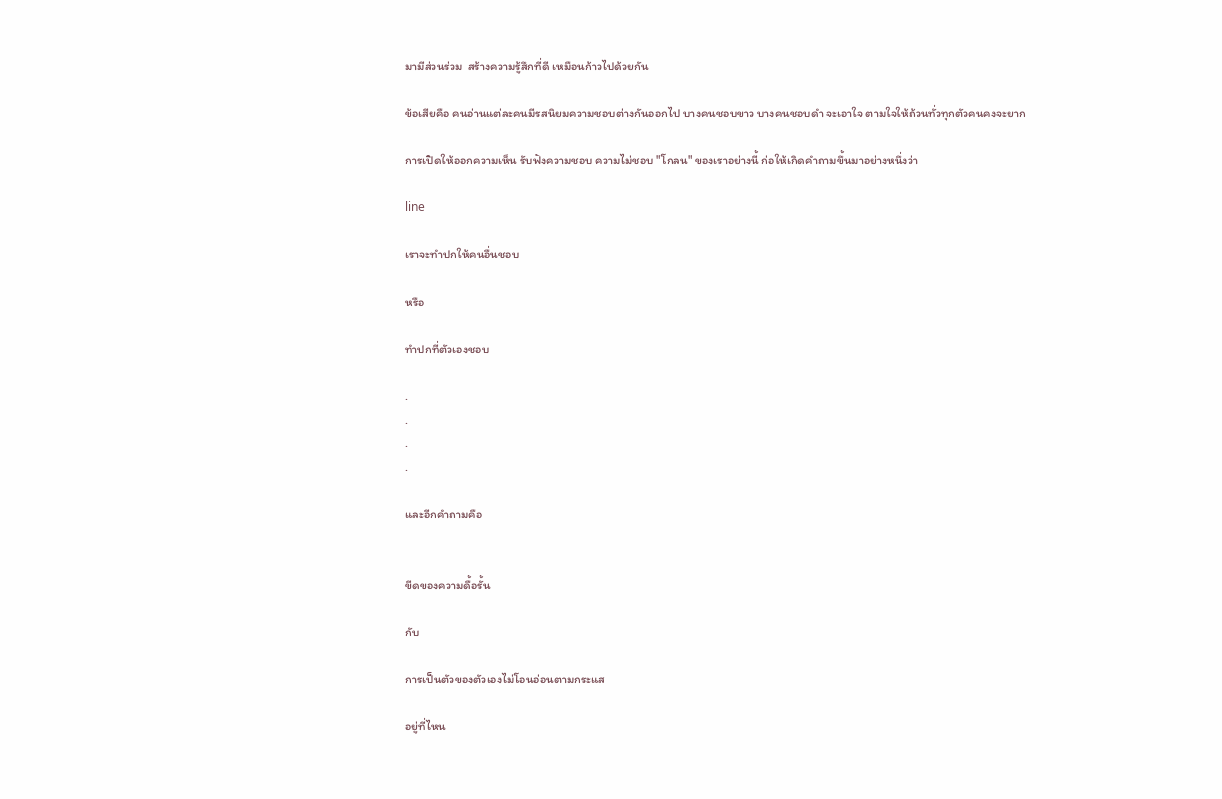มามีส่วนร่วม  สร้างความรู้สึกที่ดี เหมือนก้าวไปด้วยกัน

ข้อเสียคือ คนอ่านแต่ละคนมีรสนิยมความชอบต่างกันออกไป บางคนชอบขาว บางคนชอบดำ จะเอาใจ ตามใจให้ถ้วนทั่วทุกตัวคนคงจะยาก

การเปิดให้ออกความเห็น รับฟังความชอบ ความไม่ชอบ "โกลน" ของเราอย่างนี้ ก่อให้เกิดคำถามขึ้นมาอย่างหนึ่งว่า

line

เราจะทำปกให้คนอื่นชอบ

หรือ

ทำปกที่ตัวเองชอบ

.
.
.
.

และอีกคำถามคือ


ขีดของความดื้อรั้น

กับ

การเป็นตัวของตัวเองไม่โอนอ่อนตามกระแส

อยู่ที่ไหน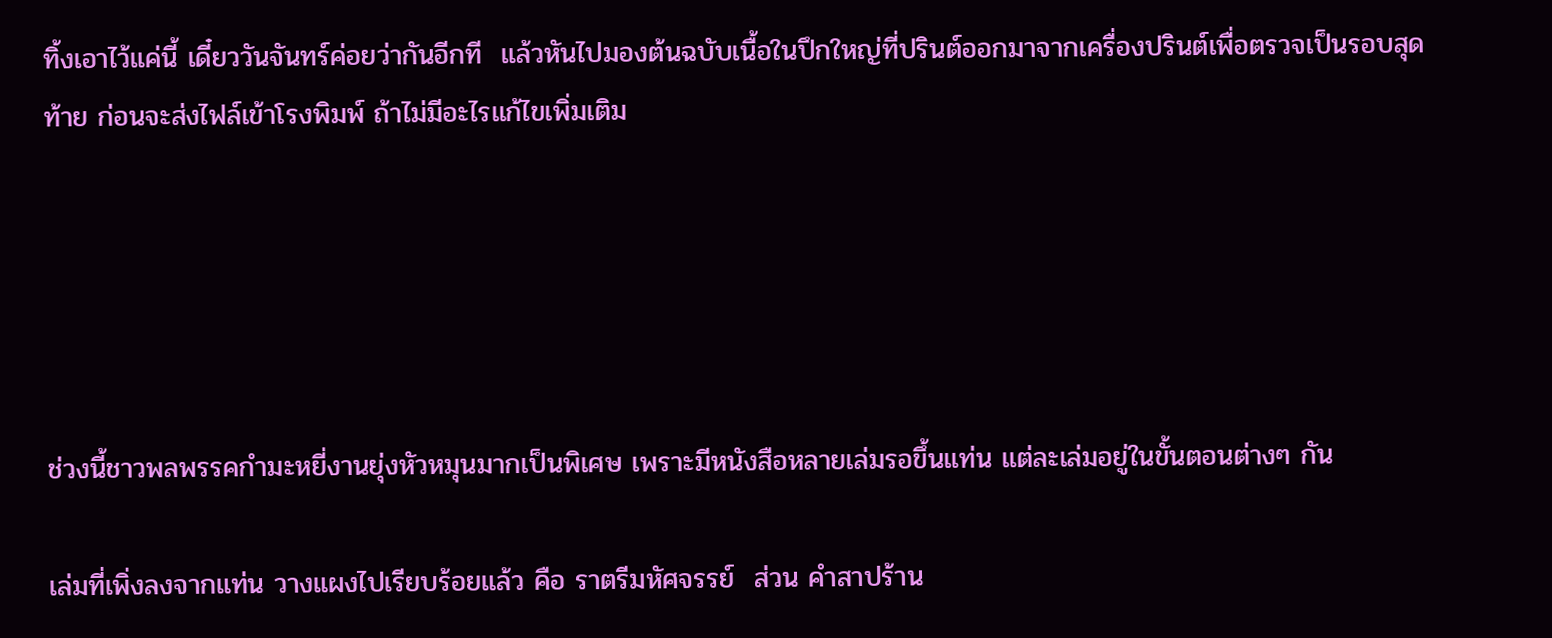ทิ้งเอาไว้แค่นี้ เดี๋ยววันจันทร์ค่อยว่ากันอีกที  แล้วหันไปมองต้นฉบับเนื้อในปึกใหญ่ที่ปรินต์ออกมาจากเครื่องปรินต์เพื่อตรวจเป็นรอบสุดท้าย ก่อนจะส่งไฟล์เข้าโรงพิมพ์ ถ้าไม่มีอะไรแก้ไขเพิ่มเติม





ช่วงนี้ชาวพลพรรคกำมะหยี่งานยุ่งหัวหมุนมากเป็นพิเศษ เพราะมีหนังสือหลายเล่มรอขึ้นแท่น แต่ละเล่มอยู่ในขั้นตอนต่างๆ กัน

เล่มที่เพิ่งลงจากแท่น วางแผงไปเรียบร้อยแล้ว คือ ราตรีมหัศจรรย์  ส่วน คำสาปร้าน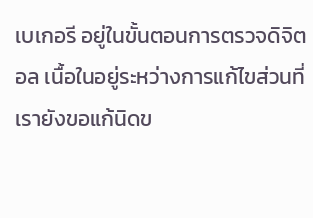เบเกอรี อยู่ในขั้นตอนการตรวจดิจิตอล เนื้อในอยู่ระหว่างการแก้ไขส่วนที่เรายังขอแก้นิดข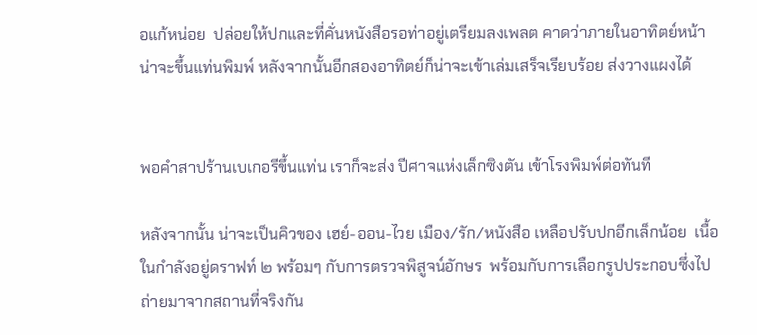อแก้หน่อย  ปล่อยให้ปกและที่คั่นหนังสือรอท่าอยู่เตรียมลงเพลต คาดว่าภายในอาทิตย์หน้าน่าจะขึ้นแท่นพิมพ์ หลังจากนั้นอีกสองอาทิตย์ก็น่าจะเข้าเล่มเสร็จเรียบร้อย ส่งวางแผงได้


พอคำสาปร้านเบเกอรีขึ้นแท่น เราก็จะส่ง ปีศาจแห่งเล็กซิงตัน เข้าโรงพิมพ์ต่อทันที

หลังจากนั้น น่าจะเป็นคิวของ เฮย์-ออน-ไวย เมือง/รัก/หนังสือ เหลือปรับปกอีกเล็กน้อย  เนื้อในกำลังอยู่ดราฟท์ ๒ พร้อมๆ กับการตรวจพิสูจน์อักษร  พร้อมกับการเลือกรูปประกอบซึ่งไปถ่ายมาจากสถานที่จริงกัน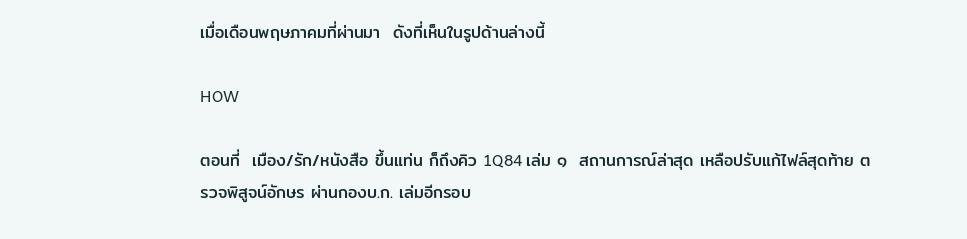เมื่อเดือนพฤษภาคมที่ผ่านมา  ดังที่เห็นในรูปด้านล่างนี้

HOW

ตอนที่  เมือง/รัก/หนังสือ ขึ้นแท่น ก็ถึงคิว 1Q84 เล่ม ๑  สถานการณ์ล่าสุด เหลือปรับแก้ไฟล์สุดท้าย ตรวจพิสูจน์อักษร ผ่านกองบ.ก. เล่มอีกรอบ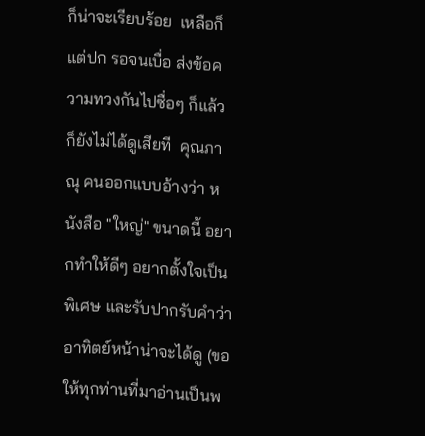ก็น่าจะเรียบร้อย  เหลือก็แต่ปก รอจนเบื่อ ส่งข้อความทวงกันไปซื่อๆ ก็แล้ว ก็ยังไม่ได้ดูเสียที  คุณภาณุ คนออกแบบอ้างว่า หนังสือ "ใหญ่" ขนาดนี้ อยากทำให้ดีๆ อยากตั้งใจเป็นพิเศษ และรับปากรับคำว่าอาทิตย์หน้าน่าจะได้ดู (ขอให้ทุกท่านที่มาอ่านเป็นพ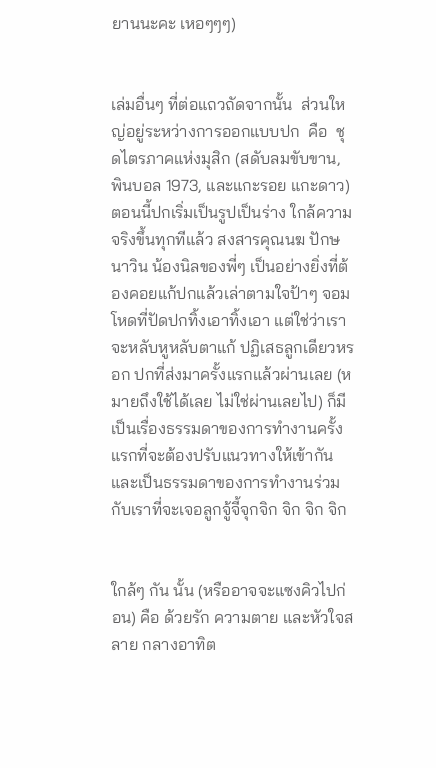ยานนะคะ เหอๆๆๆ)


เล่มอื่นๆ ที่ต่อแถวถัดจากนั้น  ส่วนใหญ่อยู่ระหว่างการออกแบบปก  คือ  ชุดไตรภาคแห่งมุสิก (สดับลมขับขาน,  พินบอล 1973, และแกะรอย แกะดาว) ตอนนี้ปกเริ่มเป็นรูปเป็นร่าง ใกล้ความจริงขึ้นทุกทีแล้ว สงสารคุณนฆ ปักษนาวิน น้องนิลของพี่ๆ เป็นอย่างยิ่งที่ต้องคอยแก้ปกแล้วเล่าตามใจป้าๆ จอมโหดที่ปัดปกทิ้งเอาทิ้งเอา แต่ใช่ว่าเราจะหลับหูหลับตาแก้ ปฏิเสธลูกเดียวหรอก ปกที่ส่งมาครั้งแรกแล้วผ่านเลย (หมายถึงใช้ได้เลย ไม่ใช่ผ่านเลยไป) ก็มี  เป็นเรื่องธรรมดาของการทำงานครั้งแรกที่จะต้องปรับแนวทางให้เข้ากัน และเป็นธรรมดาของการทำงานร่วมกับเราที่จะเจอลูกจู้จี้จุกจิก จิก จิก จิก


ใกล้ๆ กัน นั้น (หรืออาจจะแซงคิวไปก่อน) คือ ด้วยรัก ความตาย และหัวใจสลาย กลางอาทิต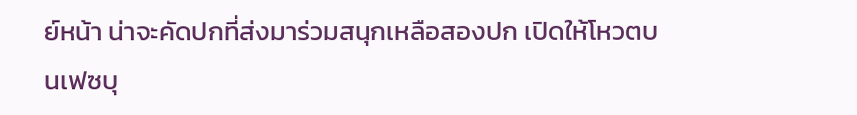ย์หน้า น่าจะคัดปกที่ส่งมาร่วมสนุกเหลือสองปก เปิดให้โหวตบนเฟซบุ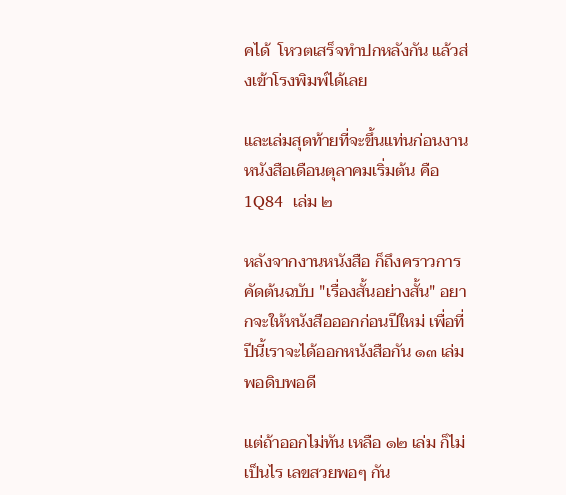คได้  โหวตเสร็จทำปกหลังกัน แล้วส่งเข้าโรงพิมพ์ได้เลย

และเล่มสุดท้ายที่จะขึ้นแท่นก่อนงานหนังสือเดือนตุลาคมเริ่มต้น คือ 1Q84  เล่ม ๒

หลังจากงานหนังสือ ก็ถึงคราวการคัดต้นฉบับ "เรื่องสั้นอย่างสั้น" อยากจะให้หนังสือออกก่อนปีใหม่ เพื่อที่ปีนี้เราจะได้ออกหนังสือกัน ๑๓ เล่มพอดิบพอดี

แต่ถ้าออกไม่ทัน เหลือ ๑๒ เล่ม ก็ไม่เป็นไร เลขสวยพอๆ กัน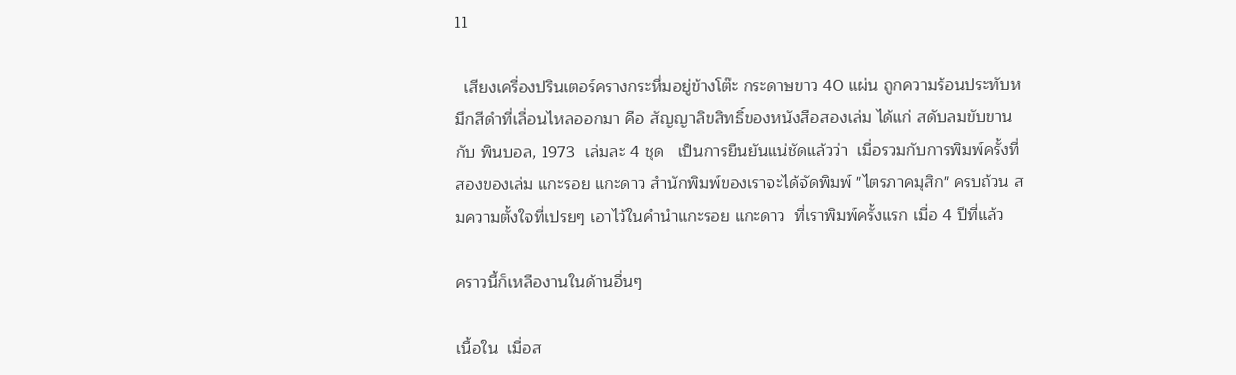11

  เสียงเครื่องปรินเตอร์ครางกระหึ่มอยู่ข้างโต๊ะ กระดาษขาว 40 แผ่น ถูกความร้อนประทับหมึกสีดำที่เลื่อนไหลออกมา คือ สัญญาลิขสิทธิ์ของหนังสือสองเล่ม ได้แก่ สดับลมขับขาน กับ พินบอล, 1973  เล่มละ 4 ชุด   เป็นการยืนยันแน่ชัดแล้วว่า  เมื่อรวมกับการพิมพ์ครั้งที่สองของเล่ม แกะรอย แกะดาว สำนักพิมพ์ของเราจะได้จัดพิมพ์ "ไตรภาคมุสิก" ครบถ้วน สมความตั้งใจที่เปรยๆ เอาไว้ในคำนำแกะรอย แกะดาว  ที่เราพิมพ์ครั้งแรก เมื่อ 4 ปีที่แล้ว

คราวนี้ก็เหลืองานในด้านอื่นๆ

เนื้อใน  เมื่อส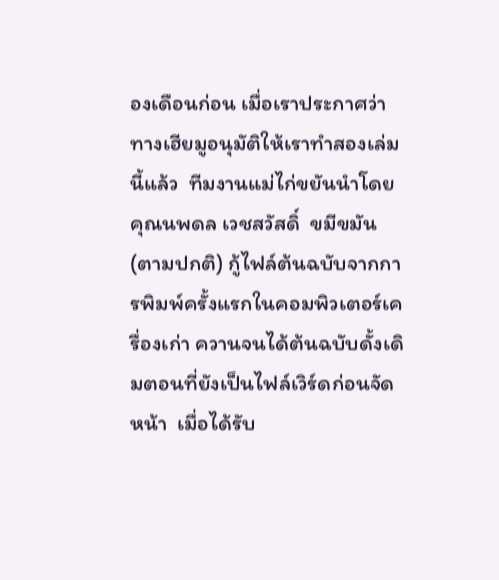องเดือนก่อน เมื่อเราประกาศว่าทางเฮียมูอนุมัติให้เราทำสองเล่มนี้แล้ว  ทีมงานแม่ไก่ขยันนำโดยคุณนพดล เวชสวัสดิ์  ขมีขมัน (ตามปกติ) กู้ไฟล์ต้นฉบับจากการพิมพ์ครั้งแรกในคอมพิวเตอร์เครื่องเก่า ควานจนได้ต้นฉบับดั้งเดิมตอนที่ยังเป็นไฟล์เวิร์ดก่อนจัดหน้า  เมื่อได้รับ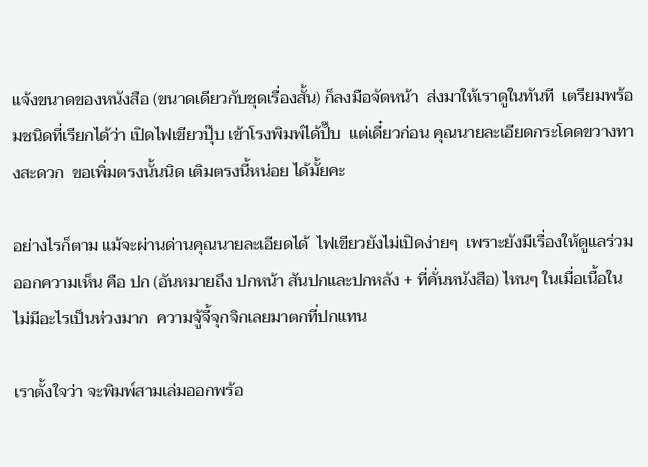แจ้งขนาดของหนังสือ (ขนาดเดียวกับชุดเรื่องสั้น) ก็ลงมือจัดหน้า  ส่งมาให้เราดูในทันที  เตรียมพร้อมชนิดที่เรียกได้ว่า เปิดไฟเขียวปุ๊บ เข้าโรงพิมพ์ได้ปั๊บ  แต่เดี๋ยวก่อน คุณนายละเอียดกระโดดขวางทางสะดวก  ขอเพิ่มตรงนั้นนิด เติมตรงนี้หน่อย ได้มั้ยคะ

อย่างไรก็ตาม แม้จะผ่านด่านคุณนายละเอียดได้  ไฟเขียวยังไม่เปิดง่ายๆ  เพราะยังมีเรื่องให้ดูแลร่วมออกความเห็น คือ ปก (อันหมายถึง ปกหน้า สันปกและปกหลัง + ที่คั่นหนังสือ) ไหนๆ ในเมื่อเนื้อในไม่มีอะไรเป็นห่วงมาก  ความจู้จี้จุกจิกเลยมาตกที่ปกแทน

เราตั้งใจว่า จะพิมพ์สามเล่มออกพร้อ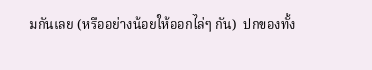มกันเลย (หรืออย่างน้อยให้ออกไล่ๆ กัน)  ปกของทั้ง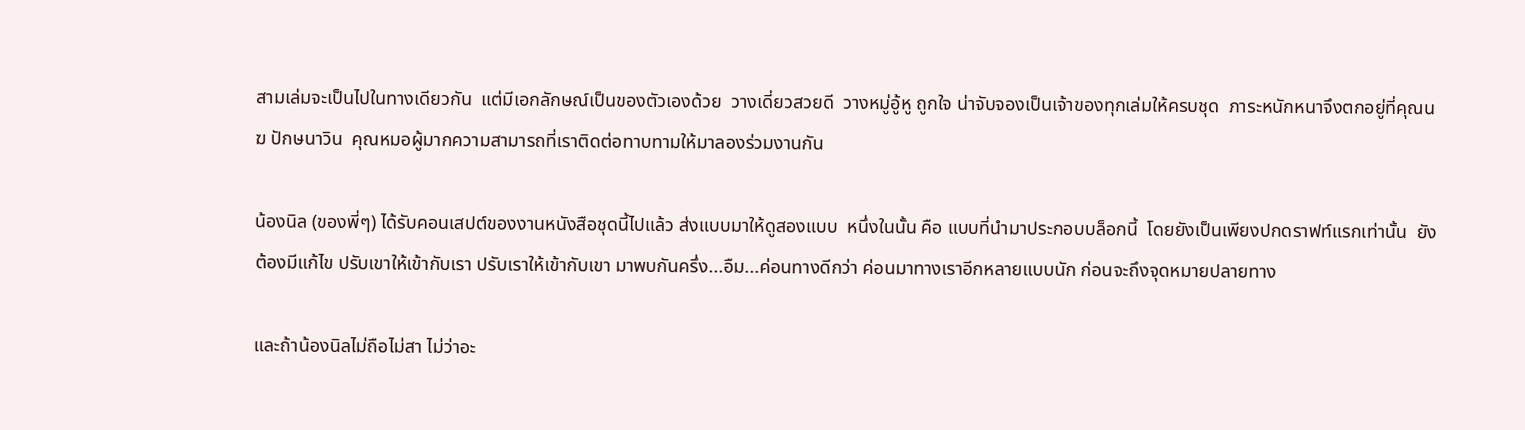สามเล่มจะเป็นไปในทางเดียวกัน  แต่มีเอกลักษณ์เป็นของตัวเองด้วย  วางเดี่ยวสวยดี  วางหมู่อู้หู ถูกใจ น่าจับจองเป็นเจ้าของทุกเล่มให้ครบชุด  ภาระหนักหนาจึงตกอยู่ที่คุณนฆ ปักษนาวิน  คุณหมอผู้มากความสามารถที่เราติดต่อทาบทามให้มาลองร่วมงานกัน

น้องนิล (ของพี่ๆ) ได้รับคอนเสปต์ของงานหนังสือชุดนี้ไปแล้ว ส่งแบบมาให้ดูสองแบบ  หนึ่งในนั้น คือ แบบที่นำมาประกอบบล็อกนี้  โดยยังเป็นเพียงปกดราฟท์แรกเท่านั้น  ยังต้องมีแก้ไข ปรับเขาให้เข้ากับเรา ปรับเราให้เข้ากับเขา มาพบกันครึ่ง...อืม...ค่อนทางดีกว่า ค่อนมาทางเราอีกหลายแบบนัก ก่อนจะถึงจุดหมายปลายทาง

และถ้าน้องนิลไม่ถือไม่สา ไม่ว่าอะ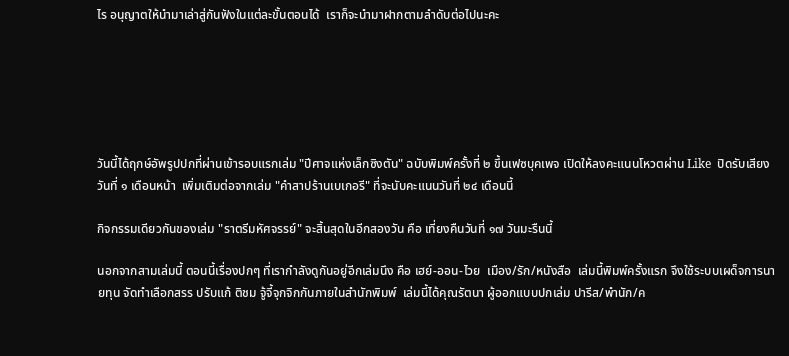ไร อนุญาตให้นำมาเล่าสู่กันฟังในแต่ละขั้นตอนได้  เราก็จะนำมาฝากตามลำดับต่อไปนะคะ






วันนี้ได้ฤกษ์อัพรูปปกที่ผ่านเข้ารอบแรกเล่ม "ปีศาจแห่งเล็กซิงตัน" ฉบับพิมพ์ครั้งที่ ๒ ขึ้นเฟซบุคเพจ เปิดให้ลงคะแนนโหวตผ่าน Like  ปิดรับเสียงวันที่ ๑ เดือนหน้า  เพิ่มเติมต่อจากเล่ม "คำสาปร้านเบเกอรี" ที่จะนับคะแนนวันที่ ๒๔ เดือนนี้

กิจกรรมเดียวกันของเล่ม "ราตรีมหัศจรรย์" จะสิ้นสุดในอีกสองวัน คือ เที่ยงคืนวันที่ ๑๗ วันมะรืนนี้

นอกจากสามเล่มนี้ ตอนนี้เรื่องปกๆ ที่เรากำลังดูกันอยู่อีกเล่มนึง คือ เฮย์-ออน-ไวย  เมือง/รัก/หนังสือ  เล่มนี้พิมพ์ครั้งแรก จึงใช้ระบบเผด็จการนายทุน จัดทำเลือกสรร ปรับแก้ ติชม จู้จี้จุกจิกกันภายในสำนักพิมพ์  เล่มนี้ได้คุณรัตนา ผู้ออกแบบปกเล่ม ปารีส/พำนัก/ค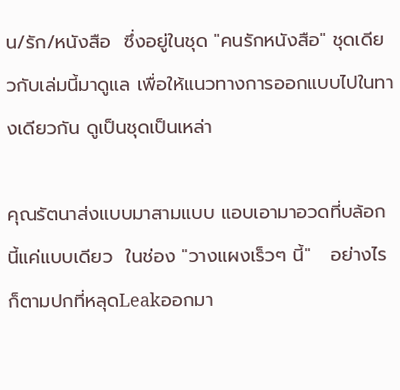น/รัก/หนังสือ  ซึ่งอยู่ในชุด "คนรักหนังสือ" ชุดเดียวกับเล่มนี้มาดูแล เพื่อให้แนวทางการออกแบบไปในทางเดียวกัน ดูเป็นชุดเป็นเหล่า

คุณรัตนาส่งแบบมาสามแบบ แอบเอามาอวดที่บล้อกนี้แค่แบบเดียว  ในช่อง "วางแผงเร็วๆ นี้"   อย่างไรก็ตามปกที่หลุดLeakออกมา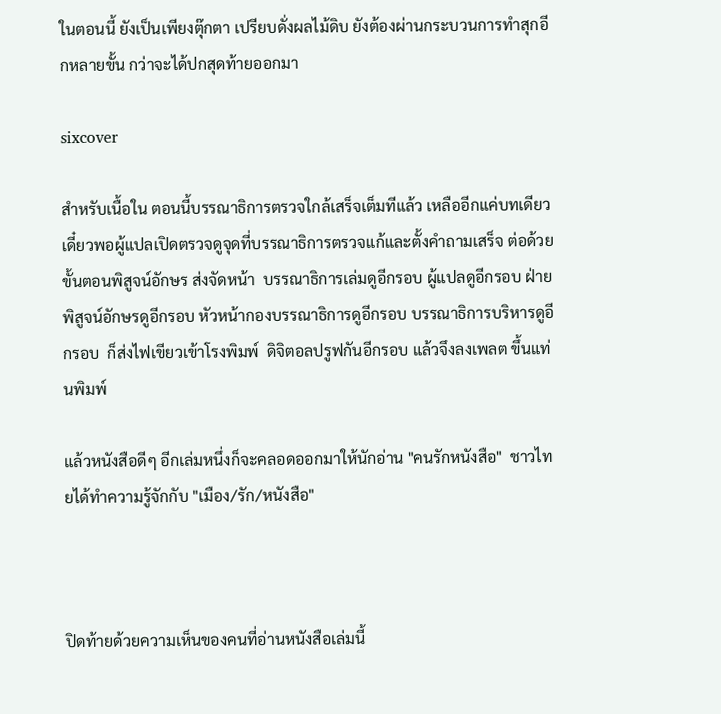ในตอนนี้ ยังเป็นเพียงตุ๊กตา เปรียบดั่งผลไม้ดิบ ยังต้องผ่านกระบวนการทำสุกอีกหลายขั้น กว่าจะได้ปกสุดท้ายออกมา

sixcover

สำหรับเนื้อใน ตอนนี้บรรณาธิการตรวจใกล้เสร็จเต็มทีแล้ว เหลืออีกแค่บทเดียว เดี๋ยวพอผู้แปลเปิดตรวจดูจุดที่บรรณาธิการตรวจแก้และตั้งคำถามเสร็จ ต่อด้วยขั้นตอนพิสูจน์อักษร ส่งจัดหน้า  บรรณาธิการเล่มดูอีกรอบ ผู้แปลดูอีกรอบ ฝ่ายพิสูจน์อักษรดูอีกรอบ หัวหน้ากองบรรณาธิการดูอีกรอบ บรรณาธิการบริหารดูอีกรอบ  ก็ส่งไฟเขียวเข้าโรงพิมพ์  ดิจิตอลปรูฟกันอีกรอบ แล้วจึงลงเพลต ขึ้นแท่นพิมพ์

แล้วหนังสือดีๆ อีกเล่มหนึ่งก็จะคลอดออกมาให้นักอ่าน "คนรักหนังสือ"  ชาวไทยได้ทำความรู้จักกับ "เมือง/รัก/หนังสือ"



ปิดท้ายด้วยความเห็นของคนที่อ่านหนังสือเล่มนี้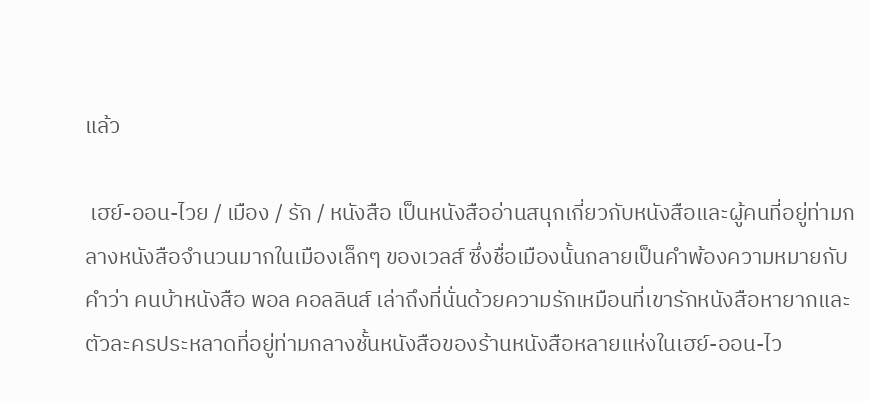แล้ว

 เฮย์-ออน-ไวย / เมือง / รัก / หนังสือ เป็นหนังสืออ่านสนุกเกี่ยวกับหนังสือและผู้คนที่อยู่ท่ามกลางหนังสือจำนวนมากในเมืองเล็กๆ ของเวลส์ ซึ่งชื่อเมืองนั้นกลายเป็นคำพ้องความหมายกับคำว่า คนบ้าหนังสือ พอล คอลลินส์ เล่าถึงที่นั่นด้วยความรักเหมือนที่เขารักหนังสือหายากและตัวละครประหลาดที่อยู่ท่ามกลางชั้นหนังสือของร้านหนังสือหลายแห่งในเฮย์-ออน-ไว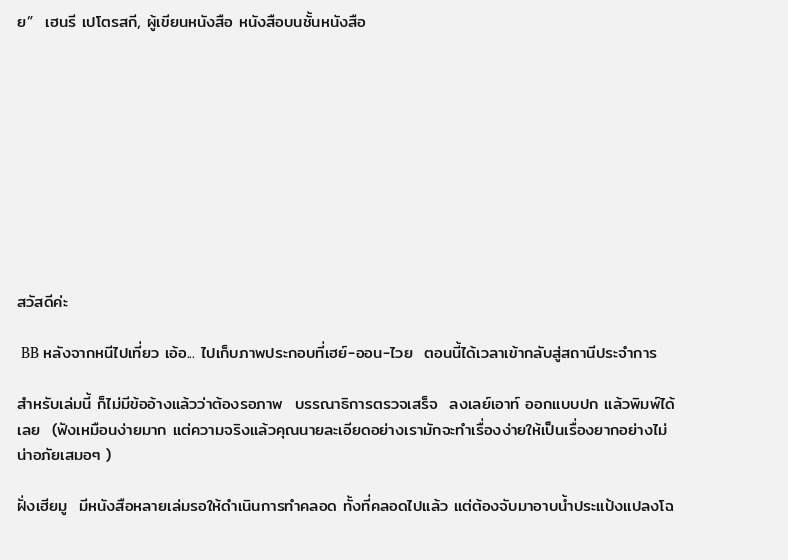ย”  เฮนรี เปโตรสกี, ผู้เขียนหนังสือ หนังสือบนชั้นหนังสือ










สวัสดีค่ะ

 BB หลังจากหนีไปเที่ยว เอ้อ... ไปเก็บภาพประกอบที่เฮย์-ออน-ไวย  ตอนนี้ได้เวลาเข้ากลับสู่สถานีประจำการ

สำหรับเล่มนี้ ก็ไม่มีข้ออ้างแล้วว่าต้องรอภาพ  บรรณาธิการตรวจเสร็จ  ลงเลย์เอาท์ ออกแบบปก แล้วพิมพ์ได้เลย  (ฟังเหมือนง่ายมาก แต่ความจริงแล้วคุณนายละเอียดอย่างเรามักจะทำเรื่องง่ายให้เป็นเรื่องยากอย่างไม่น่าอภัยเสมอๆ )

ฝั่งเฮียมู  มีหนังสือหลายเล่มรอให้ดำเนินการทำคลอด ทั้งที่คลอดไปแล้ว แต่ต้องจับมาอาบน้ำประแป้งแปลงโฉ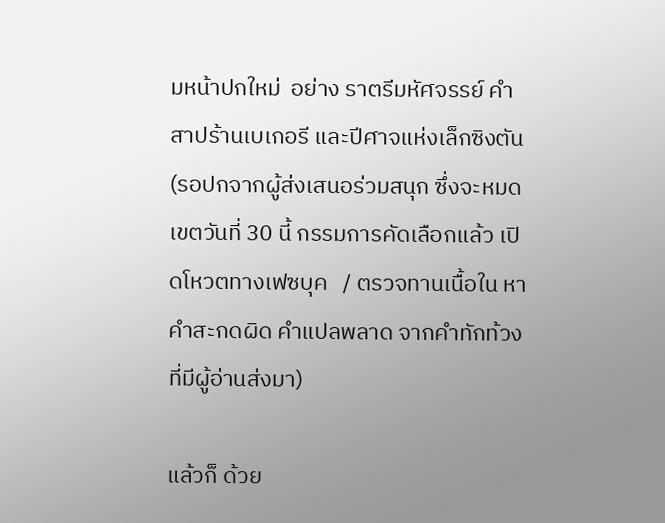มหน้าปกใหม่  อย่าง ราตรีมหัศจรรย์ คำสาปร้านเบเกอรี และปีศาจแห่งเล็กซิงตัน  (รอปกจากผู้ส่งเสนอร่วมสนุก ซึ่งจะหมดเขตวันที่ 30 นี้ กรรมการคัดเลือกแล้ว เปิดโหวตทางเฟซบุค   / ตรวจทานเนื้อใน หาคำสะกดผิด คำแปลพลาด จากคำทักท้วงที่มีผู้อ่านส่งมา)

แล้วก็ ด้วย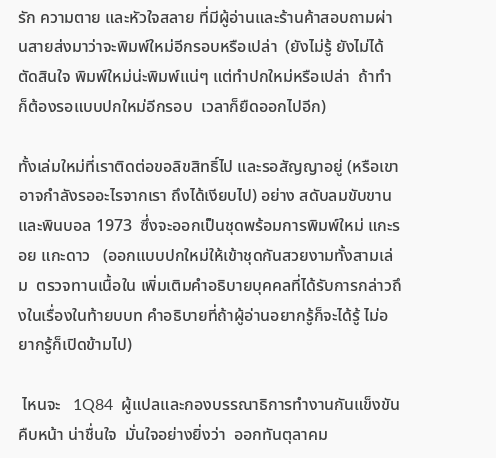รัก ความตาย และหัวใจสลาย ที่มีผู้อ่านและร้านค้าสอบถามผ่านสายส่งมาว่าจะพิมพ์ใหม่อีกรอบหรือเปล่า  (ยังไม่รู้ ยังไม่ได้ตัดสินใจ พิมพ์ใหม่น่ะพิมพ์แน่ๆ แต่ทำปกใหม่หรือเปล่า  ถ้าทำ ก็ต้องรอแบบปกใหม่อีกรอบ  เวลาก็ยืดออกไปอีก)

ทั้งเล่มใหม่ที่เราติดต่อขอลิขสิทธิ์ไป และรอสัญญาอยู่ (หรือเขาอาจกำลังรออะไรจากเรา ถึงได้เงียบไป) อย่าง สดับลมขับขาน และพินบอล 1973  ซึ่งจะออกเป็นชุดพร้อมการพิมพ์ใหม่ แกะรอย แกะดาว   (ออกแบบปกใหม่ให้เข้าชุดกันสวยงามทั้งสามเล่ม  ตรวจทานเนื้อใน เพิ่มเติมคำอธิบายบุคคลที่ได้รับการกล่าวถึงในเรื่องในท้ายบบท คำอธิบายที่ถ้าผู้อ่านอยากรู้ก็จะได้รู้ ไม่อยากรู้ก็เปิดข้ามไป)

 ไหนจะ   1Q84  ผู้แปลและกองบรรณาธิการทำงานกันแข็งขัน คืบหน้า น่าชื่นใจ  มั่นใจอย่างยิ่งว่า  ออกทันตุลาคม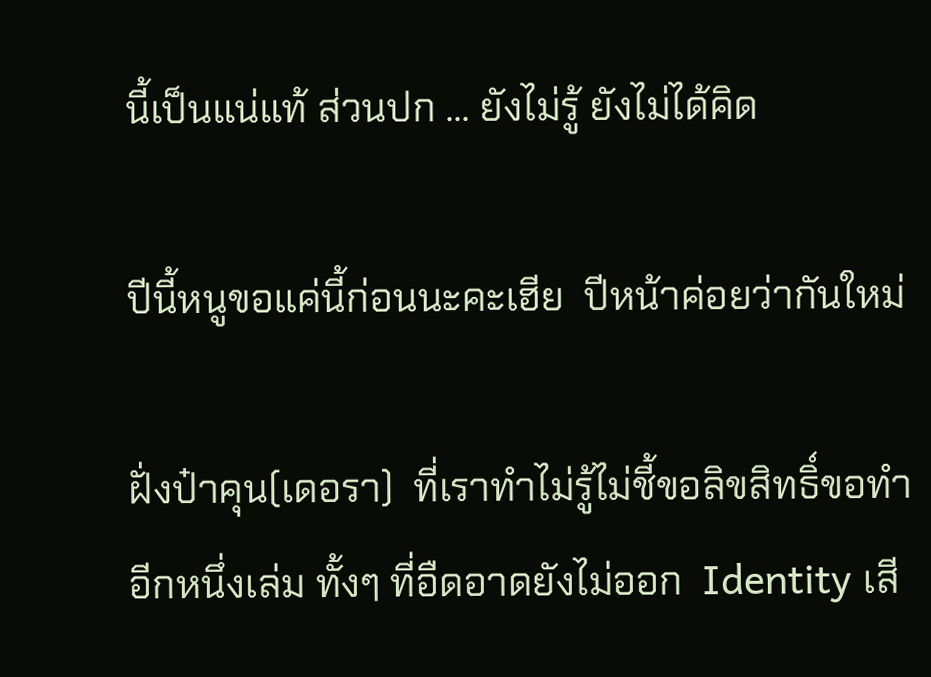นี้เป็นแน่แท้ ส่วนปก ... ยังไม่รู้ ยังไม่ได้คิด

ปีนี้หนูขอแค่นี้ก่อนนะคะเฮีย  ปีหน้าค่อยว่ากันใหม่

ฝั่งป๋าคุน(เดอรา)  ที่เราทำไม่รู้ไม่ชี้ขอลิขสิทธิ์ขอทำอีกหนึ่งเล่ม ทั้งๆ ที่อืดอาดยังไม่ออก  Identity เสี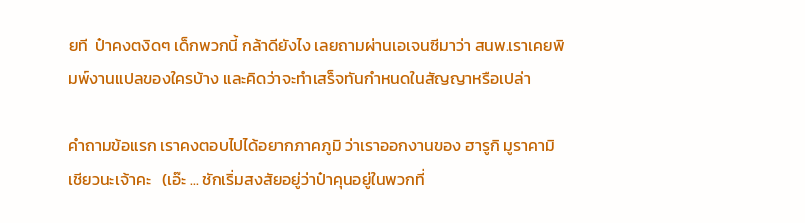ยที  ป๋าคงตงิดๆ เด็กพวกนี้ กล้าดียังไง เลยถามผ่านเอเจนซีมาว่า สนพ.เราเคยพิมพ์งานแปลของใครบ้าง และคิดว่าจะทำเสร็จทันกำหนดในสัญญาหรือเปล่า

คำถามข้อแรก เราคงตอบไปได้อยากภาคภูมิ ว่าเราออกงานของ ฮารูกิ มูราคามิ เชียวนะเจ้าคะ   (เอ๊ะ ... ชักเริ่มสงสัยอยู่ว่าป๋าคุนอยู่ในพวกที่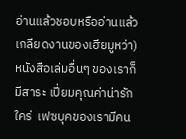อ่านแล้วชอบหรืออ่านแล้วเกลียดงานของเฮียมูหว่า)   หนังสือเล่มอื่นๆ ของเราก็มีสาระ เปี่ยมคุณค่าน่ารักใคร่  เฟซบุคของเรามีคน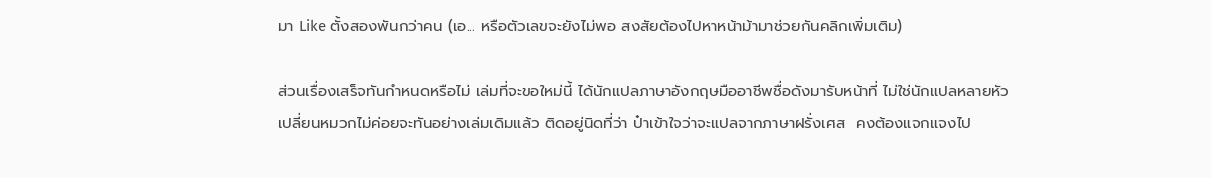มา Like ตั้งสองพันกว่าคน (เอ... หรือตัวเลขจะยังไม่พอ สงสัยต้องไปหาหน้าม้ามาช่วยกันคลิกเพิ่มเติม)

ส่วนเรื่องเสร็จทันกำหนดหรือไม่ เล่มที่จะขอใหม่นี้ ได้นักแปลภาษาอังกฤษมืออาชีพชื่อดังมารับหน้าที่ ไม่ใช่นักแปลหลายหัว เปลี่ยนหมวกไม่ค่อยจะทันอย่างเล่มเดิมแล้ว ติดอยู่นิดที่ว่า ป๋าเข้าใจว่าจะแปลจากภาษาฝรั่งเศส  คงต้องแจกแจงไป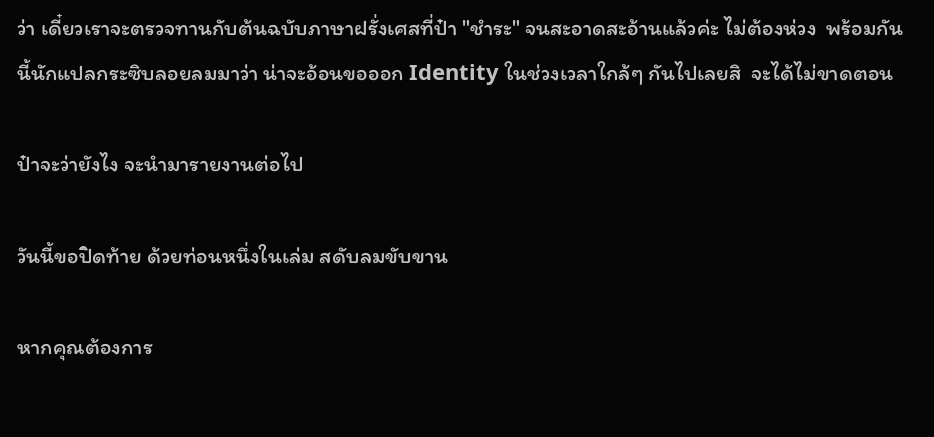ว่า เดี๋ยวเราจะตรวจทานกับต้นฉบับภาษาฝรั่งเศสที่ป๋า "ชำระ" จนสะอาดสะอ้านแล้วค่ะ ไม่ต้องห่วง  พร้อมกันนี้นักแปลกระซิบลอยลมมาว่า น่าจะอ้อนขอออก Identity ในช่วงเวลาใกล้ๆ กันไปเลยสิ  จะได้ไม่ขาดตอน

ป๋าจะว่ายังไง จะนำมารายงานต่อไป

วันนี้ขอปิดท้าย ด้วยท่อนหนึ่งในเล่ม สดับลมขับขาน

หากคุณต้องการ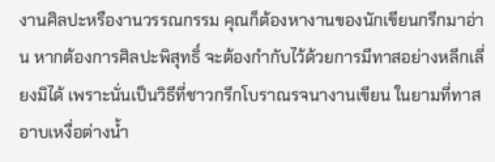งานศิลปะหรืองานวรรณกรรม คุณก็ต้องหางานของนักเขียนกรีกมาอ่าน หากต้องการศิลปะพิสุทธิ์ จะต้องกำกับไว้ด้วยการมีทาสอย่างหลีกเลี่ยงมิได้ เพราะนั่นเป็นวิธีที่ชาวกรีกโบราณรจนางานเขียน ในยามที่ทาสอาบเหงื่อต่างน้ำ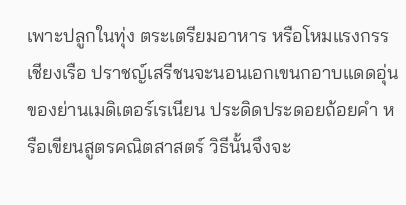เพาะปลูกในทุ่ง ตระเตรียมอาหาร หรือโหมแรงกรรเชียงเรือ ปราชญ์เสรีชนจะนอนเอกเขนกอาบแดดอุ่นของย่านเมดิเตอร์เรเนียน ประดิดประดอยถ้อยคำ หรือเขียนสูตรคณิตสาสตร์ วิธีนั้นจึงจะ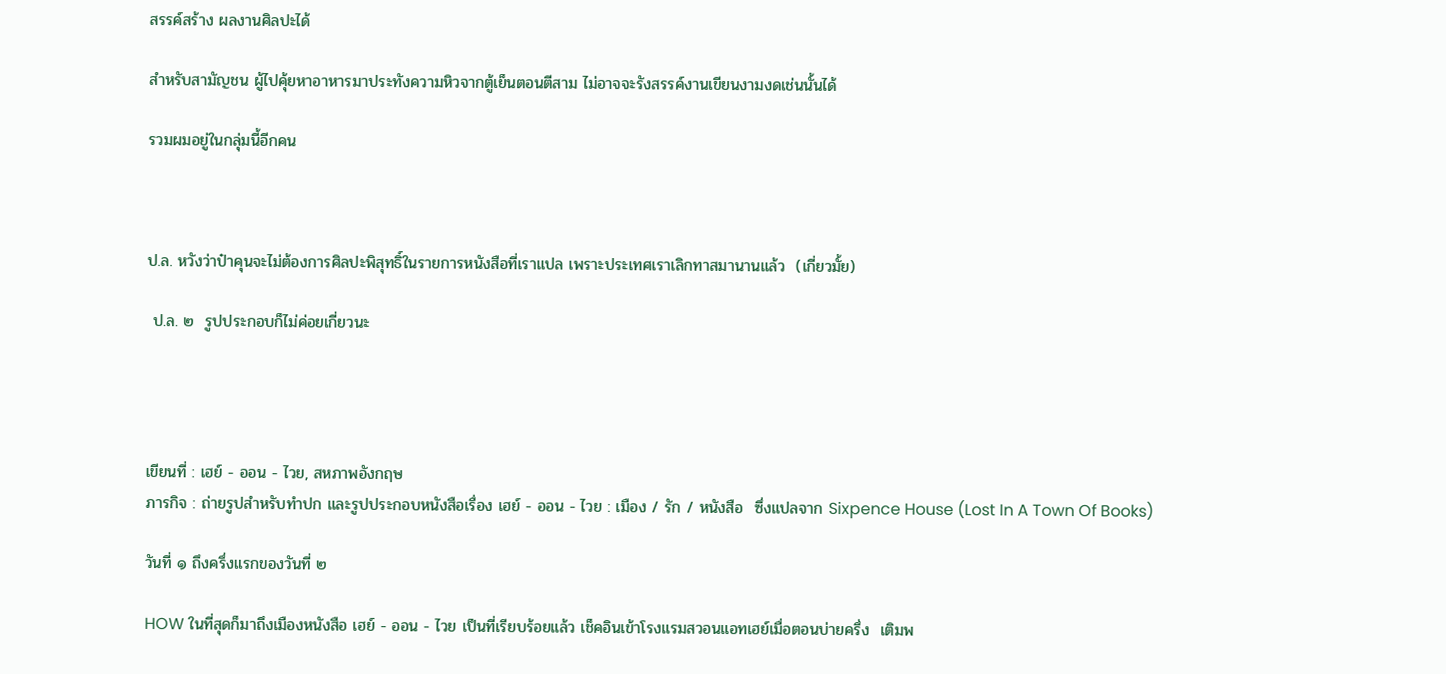สรรค์สร้าง ผลงานศิลปะได้

สำหรับสามัญชน ผู้ไปคุ้ยหาอาหารมาประทังความหิวจากตู้เย็นตอนตีสาม ไม่อาจจะรังสรรค์งานเขียนงามงดเช่นนั้นได้

รวมผมอยู่ในกลุ่มนี้อีกคน



ป.ล. หวังว่าป๋าคุนจะไม่ต้องการศิลปะพิสุทธิ์ในรายการหนังสือที่เราแปล เพราะประเทศเราเลิกทาสมานานแล้ว  (เกี่ยวมั้ย)

 ป.ล. ๒  รูปประกอบก็ไม่ค่อยเกี่ยวนะ




เขียนที่ : เฮย์ - ออน - ไวย, สหภาพอังกฤษ
ภารกิจ : ถ่ายรูปสำหรับทำปก และรูปประกอบหนังสือเรื่อง เฮย์ - ออน - ไวย : เมือง / รัก / หนังสือ  ซึ่งแปลจาก Sixpence House (Lost In A Town Of Books)

วันที่ ๑ ถึงครึ่งแรกของวันที่ ๒

HOW ในที่สุดก็มาถึงเมืองหนังสือ เฮย์ - ออน - ไวย เป็นที่เรียบร้อยแล้ว เช็คอินเข้าโรงแรมสวอนแอทเฮย์เมื่อตอนบ่ายครึ่ง  เติมพ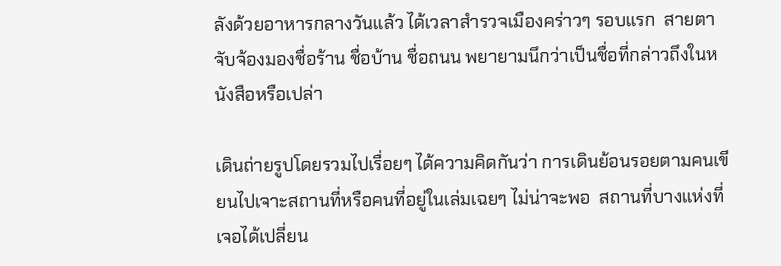ลังด้วยอาหารกลางวันแล้ว ได้เวลาสำรวจเมืองคร่าวๆ รอบแรก  สายตาจับจ้องมองชื่อร้าน ชื่อบ้าน ชื่อถนน พยายามนึกว่าเป็นชื่อที่กล่าวถึงในหนังสือหรือเปล่า

เดินถ่ายรูปโดยรวมไปเรื่อยๆ ได้ความคิดกันว่า การเดินย้อนรอยตามคนเขียนไปเจาะสถานที่หรือคนที่อยู่ในเล่มเฉยๆ ไม่น่าจะพอ  สถานที่บางแห่งที่เจอได้เปลี่ยน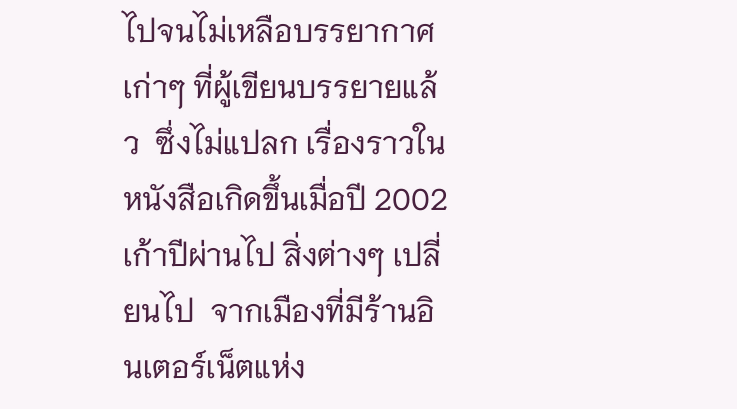ไปจนไม่เหลือบรรยากาศเก่าๆ ที่ผู้เขียนบรรยายแล้ว  ซึ่งไม่แปลก เรื่องราวในหนังสือเกิดขึ้นเมื่อปี 2002 เก้าปีผ่านไป สิ่งต่างๆ เปลี่ยนไป  จากเมืองที่มีร้านอินเตอร์เน็ตแห่ง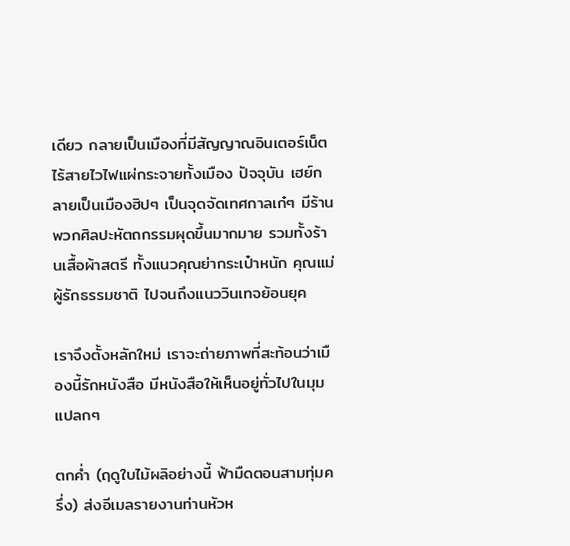เดียว กลายเป็นเมืองที่มีสัญญาณอินเตอร์เน็ตไร้สายไวไฟแผ่กระจายทั้งเมือง ปัจจุบัน เฮย์กลายเป็นเมืองฮิปๆ เป็นจุดจัดเทศกาลเก๋ๆ มีร้านพวกศิลปะหัตถกรรมผุดขึ้นมากมาย รวมทั้งร้านเสื้อผ้าสตรี ทั้งแนวคุณย่ากระเป๋าหนัก คุณแม่ผู้รักธรรมชาติ ไปจนถึงแนววินเทจย้อนยุค

เราจึงตั้งหลักใหม่ เราจะถ่ายภาพที่สะท้อนว่าเมืองนี้รักหนังสือ มีหนังสือให้เห็นอยู่ทั่วไปในมุมแปลกๆ

ตกค่ำ (ฤดูใบไม้ผลิอย่างนี้ ฟ้ามืดตอนสามทุ่มครึ่ง) ส่งอีเมลรายงานท่านหัวห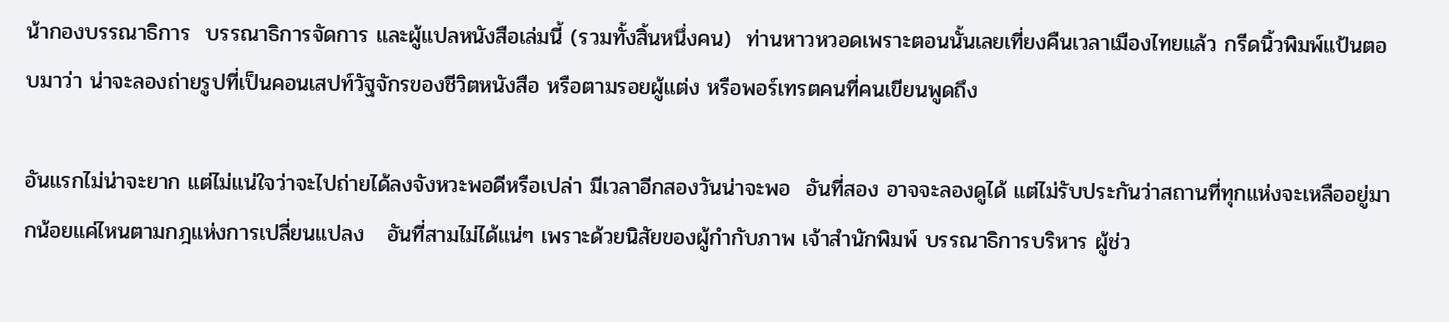น้ากองบรรณาธิการ  บรรณาธิการจัดการ และผู้แปลหนังสือเล่มนี้ (รวมทั้งสิ้นหนึ่งคน)  ท่านหาวหวอดเพราะตอนนั้นเลยเที่ยงคืนเวลาเมืองไทยแล้ว กรีดนิ้วพิมพ์แป้นตอบมาว่า น่าจะลองถ่ายรูปที่เป็นคอนเสปท์วัฐจักรของชีวิตหนังสือ หรือตามรอยผู้แต่ง หรือพอร์เทรตคนที่คนเขียนพูดถึง

อันแรกไม่น่าจะยาก แต่ไม่แน่ใจว่าจะไปถ่ายได้ลงจังหวะพอดีหรือเปล่า มีเวลาอีกสองวันน่าจะพอ  อันที่สอง อาจจะลองดูได้ แต่ไม่รับประกันว่าสถานที่ทุกแห่งจะเหลืออยู่มากน้อยแค่ไหนตามกฎแห่งการเปลี่ยนแปลง   อันที่สามไม่ได้แน่ๆ เพราะด้วยนิสัยของผู้กำกับภาพ เจ้าสำนักพิมพ์ บรรณาธิการบริหาร ผู้ช่ว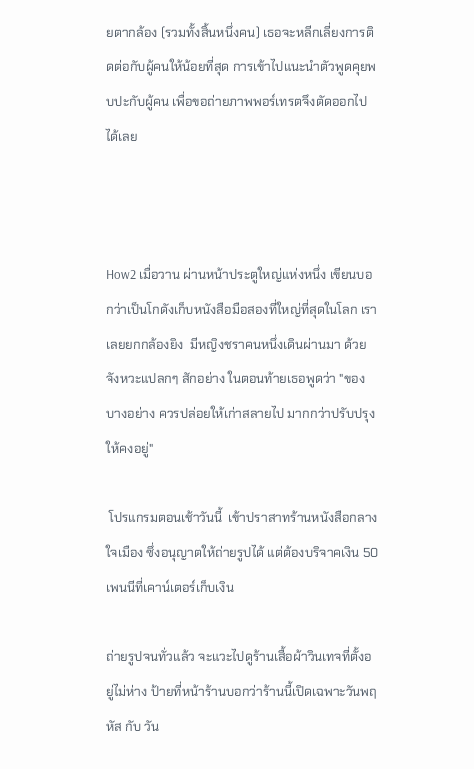ยตากล้อง (รวมทั้งสิ้นหนึ่งคน) เธอจะหลีกเลี่ยงการติดต่อกับผู้คนให้น้อยที่สุด การเข้าไปแนะนำตัวพูดคุยพบปะกับผู้คน เพื่อขอถ่ายภาพพอร์เทรตจึงตัดออกไปได้เลย



How2 เมื่อวาน ผ่านหน้าประตูใหญ่แห่งหนึ่ง เขียนบอกว่าเป็นโกดังเก็บหนังสือมือสองที่ใหญ่ที่สุดในโลก เราเลยยกกล้องยิง  มีหญิงชราคนหนึ่งเดินผ่านมา ด้วยจังหวะแปลกๆ สักอย่าง ในตอนท้ายเธอพูดว่า "ของบางอย่าง ควรปล่อยให้เก่าสลายไป มากกว่าปรับปรุงให้คงอยู่"

 โปรแกรมตอนเช้าวันนี้  เข้าปราสาทร้านหนังสือกลางใจเมือง ซึ่งอนุญาตให้ถ่ายรูปได้ แต่ต้องบริจาคเงิน 50 เพนนีที่เคาน์เตอร์เก็บเงิน

ถ่ายรูปจนทั่วแล้ว จะแวะไปดูร้านเสื้อผ้าวินเทจที่ตั้งอยู่ไม่ห่าง ป้ายที่หน้าร้านบอกว่าร้านนี้เปิดเฉพาะวันพฤหัส กับ วัน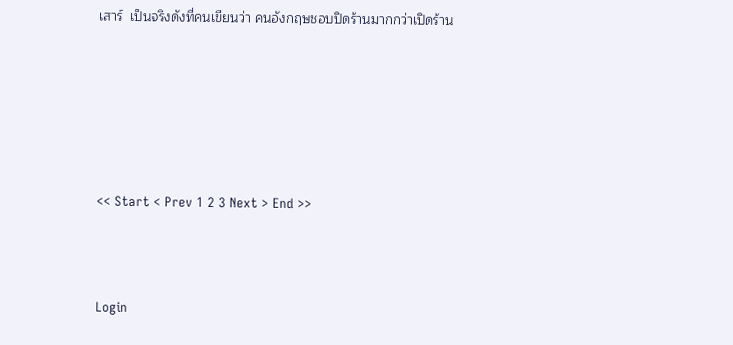เสาร์  เป็นจริงดังที่คนเขียนว่า คนอังกฤษชอบปิดร้านมากกว่าเปิดร้าน






<< Start < Prev 1 2 3 Next > End >>



Login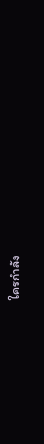ใครกำลัง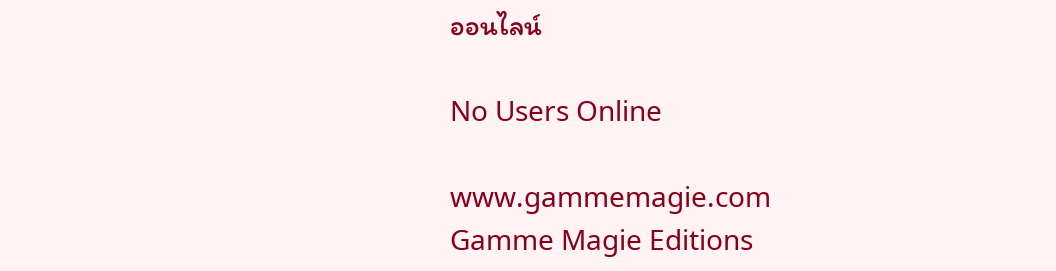ออนไลน์

No Users Online

www.gammemagie.com
Gamme Magie Editions